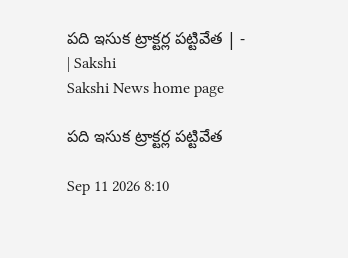పది ఇసుక ట్రాక్టర్ల పట్టివేత | - | Sakshi
Sakshi News home page

పది ఇసుక ట్రాక్టర్ల పట్టివేత

Sep 11 2026 8:10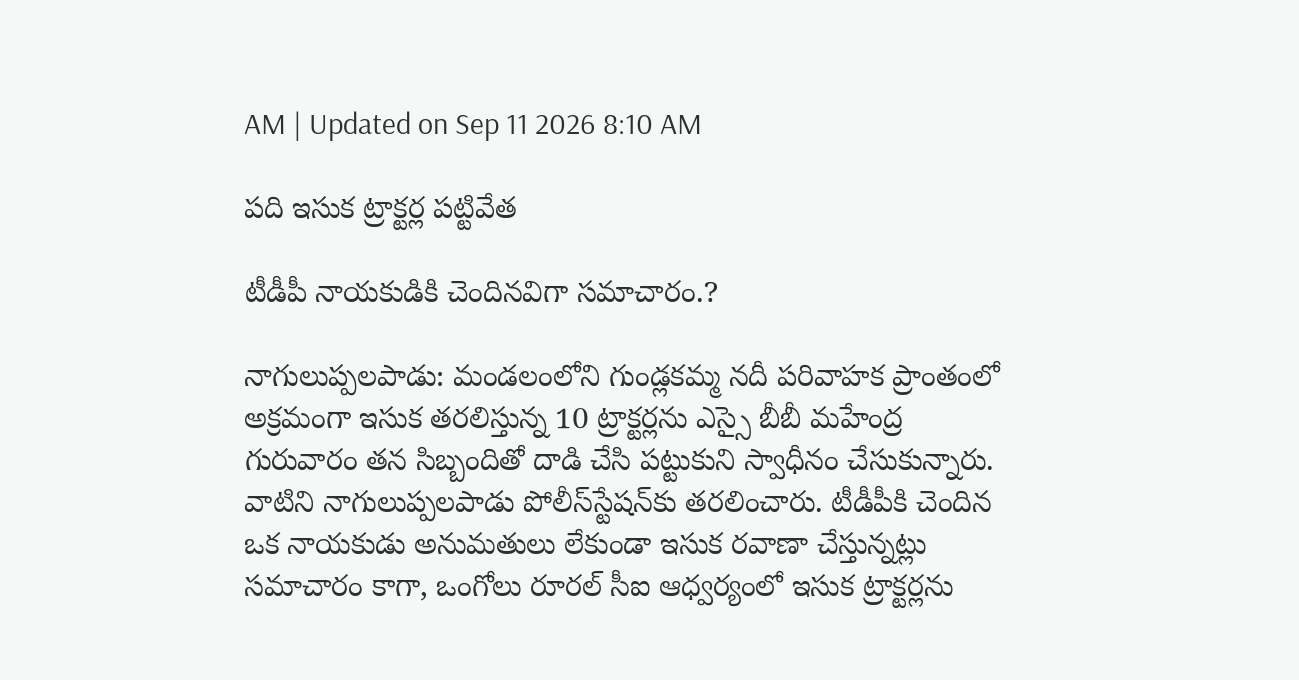AM | Updated on Sep 11 2026 8:10 AM

పది ఇసుక ట్రాక్టర్ల పట్టివేత

టీడీపీ నాయకుడికి చెందినవిగా సమాచారం.?

నాగులుప్పలపాడు: మండలంలోని గుండ్లకమ్మ నదీ పరివాహక ప్రాంతంలో అక్రమంగా ఇసుక తరలిస్తున్న 10 ట్రాక్టర్లను ఎస్సై బీబీ మహేంద్ర గురువారం తన సిబ్బందితో దాడి చేసి పట్టుకుని స్వాధీనం చేసుకున్నారు. వాటిని నాగులుప్పలపాడు పోలీస్‌స్టేషన్‌కు తరలించారు. టీడీపీకి చెందిన ఒక నాయకుడు అనుమతులు లేకుండా ఇసుక రవాణా చేస్తున్నట్లు సమాచారం కాగా, ఒంగోలు రూరల్‌ సీఐ ఆధ్వర్యంలో ఇసుక ట్రాక్టర్లను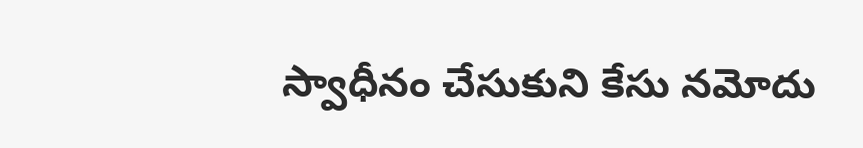స్వాధీనం చేసుకుని కేసు నమోదు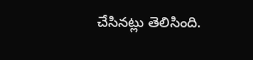చేసినట్లు తెలిసింది.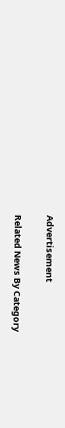Advertisement

Related News By Category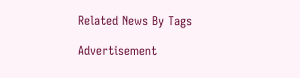Related News By Tags

Advertisement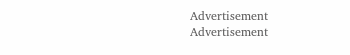Advertisement
Advertisement